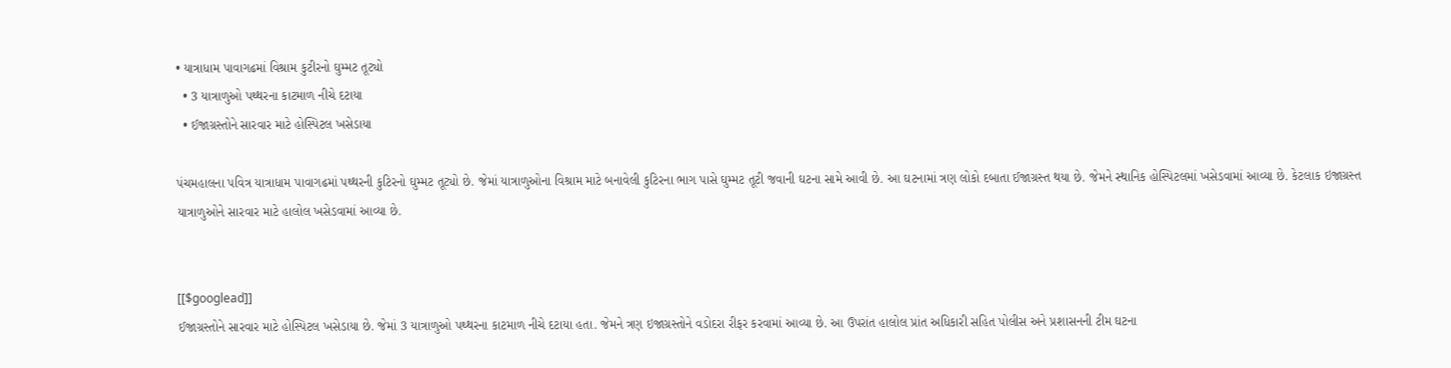• યાત્રાધામ પાવાગઢમાં વિશ્રામ કુટીરનો ઘુમ્મટ તૂટ્યો
  • 3 યાત્રાળુઓ પથ્થરના કાટમાળ નીચે દટાયા
  • ઈજાગ્રસ્તોને સારવાર માટે હોસ્પિટલ ખસેડાયા

પંચમહાલના પવિત્ર યાત્રાધામ પાવાગઢમાં પથ્થરની કુટિરનો ઘુમ્મટ તૂટ્યો છે. જેમાં યાત્રાળુઓના વિશ્રામ માટે બનાવેલી કુટિરના ભાગ પાસે ઘુમ્મટ તૂટી જવાની ઘટના સામે આવી છે. આ ઘટનામાં ત્રણ લોકો દબાતા ઈજાગ્રસ્ત થયા છે. જેમને સ્થાનિક હોસ્પિટલમાં ખસેડવામાં આવ્યા છે. કેટલાક ઇજાગ્રસ્ત યાત્રાળુઓને સારવાર માટે હાલોલ ખસેડવામાં આવ્યા છે.


[[$googlead]]
ઈજાગ્રસ્તોને સારવાર માટે હોસ્પિટલ ખસેડાયા છે. જેમાં 3 યાત્રાળુઓ પથ્થરના કાટમાળ નીચે દટાયા હતા. જેમને ત્રણ ઇજાગ્રસ્તોને વડોદરા રીફર કરવામાં આવ્યા છે. આ ઉપરાંત હાલોલ પ્રાંત અધિકારી સહિત પોલીસ અને પ્રશાસનની ટીમ ઘટના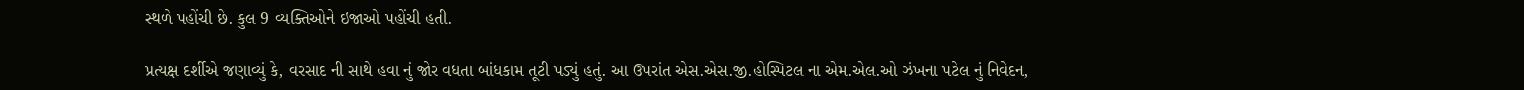સ્થળે પહોંચી છે. કુલ 9 વ્યક્તિઓને ઇજાઓ પહોંચી હતી.

પ્રત્યક્ષ દર્શીએ જણાવ્યું કે, વરસાદ ની સાથે હવા નું જોર વધતા બાંધકામ તૂટી પડ્યું હતું. આ ઉપરાંત એસ.એસ.જી.હોસ્પિટલ ના એમ.એલ.ઓ ઝંખના પટેલ નું નિવેદન,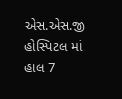એસ.એસ.જી હોસ્પિટલ માં હાલ 7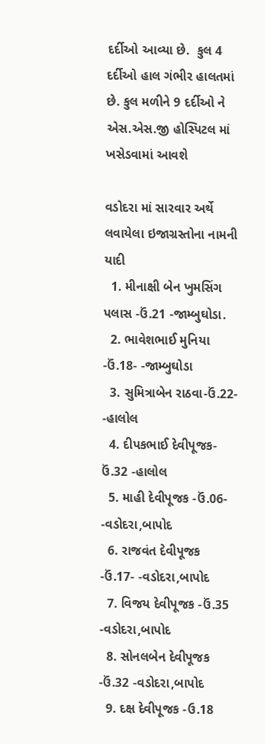દર્દીઓ આવ્યા છે.  કુલ 4 દર્દીઓ હાલ ગંભીર હાલતમાં છે. કુલ મળીને 9 દર્દીઓ ને એસ.એસ.જી હોસ્પિટલ માં ખસેડવામાં આવશે

વડોદરા માં સારવાર અર્થે લવાયેલા ઇજાગ્રસ્તોના નામની યાદી
  1. મીનાક્ષી બેન ખુમસિંગ પલાસ -ઉં.21 -જામ્બુઘોડા.
  2. ભાવેશભાઈ મુનિયા -ઉં.18- -જામ્બુઘોડા
  3. સુમિત્રાબેન રાઠવા-ઉં.22- -હાલોલ
  4. દીપકભાઈ દેવીપૂજક-ઉં.32 -હાલોલ
  5. માહી દેવીપૂજક -ઉં.06- -વડોદરા,બાપોદ
  6. રાજવંત દેવીપૂજક -ઉં.17- -વડોદરા,બાપોદ
  7. વિજય દેવીપૂજક -ઉં.35 -વડોદરા,બાપોદ
  8. સોનલબેન દેવીપૂજક -ઉં.32 -વડોદરા,બાપોદ
  9. દક્ષ દેવીપૂજક -ઉ.18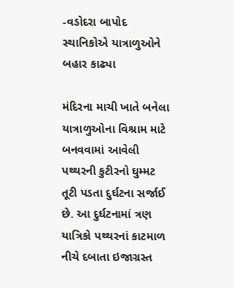-વડોદરા બાપોદ
સ્થાનિકોએ યાત્રાળુઓને બહાર કાઢ્યા

મંદિરના માચી ખાતે બનેલા યાત્રાળુઓના વિશ્રામ માટે બનવવામાં આવેલી પથ્થરની કુટીરનો ઘુમ્મટ તૂટી પડતા દુર્ઘટના સર્જાઈ છે. આ દુર્ઘટનામાં ત્રણ યાત્રિકો પથ્થરનાં કાટમાળ નીચે દબાતા ઇજાગ્રસ્ત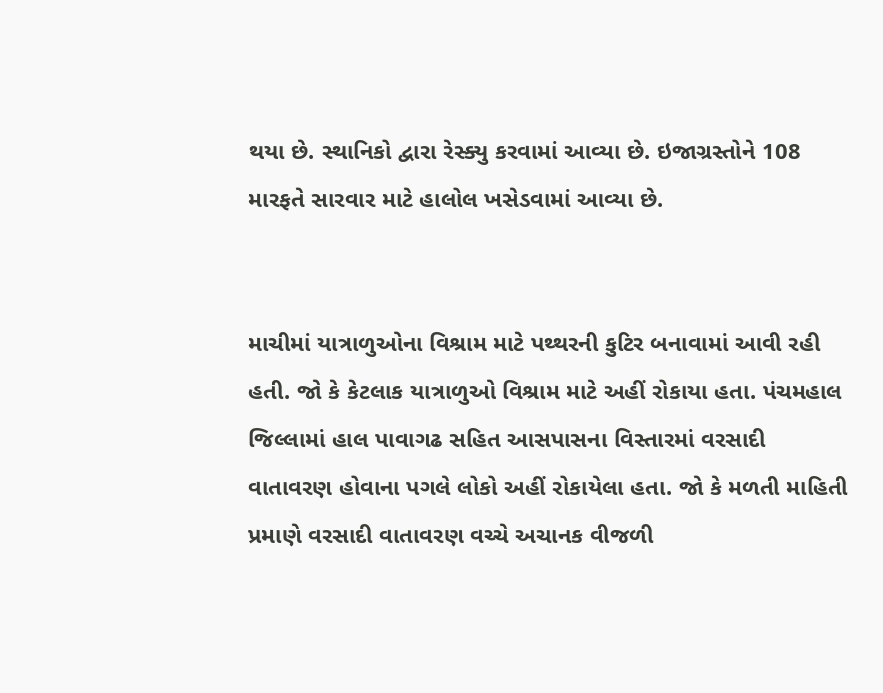થયા છે. સ્થાનિકો દ્વારા રેસ્ક્યુ કરવામાં આવ્યા છે. ઇજાગ્રસ્તોને 108 મારફતે સારવાર માટે હાલોલ ખસેડવામાં આવ્યા છે.


માચીમાં યાત્રાળુઓના વિશ્રામ માટે પથ્થરની કુટિર બનાવામાં આવી રહી હતી. જો કે કેટલાક યાત્રાળુઓ વિશ્રામ માટે અહીં રોકાયા હતા. પંચમહાલ જિલ્લામાં હાલ પાવાગઢ સહિત આસપાસના વિસ્તારમાં વરસાદી વાતાવરણ હોવાના પગલે લોકો અહીં રોકાયેલા હતા. જો કે મળતી માહિતી પ્રમાણે વરસાદી વાતાવરણ વચ્ચે અચાનક વીજળી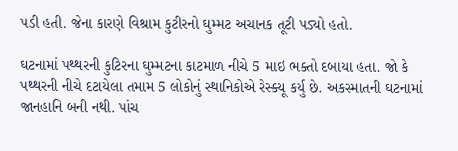પડી હતી. જેના કારણે વિશ્રામ કુટીરનો ઘુમ્મટ અચાનક તૂટી પડ્યો હતો.

ઘટનામાં પથ્થરની કુટિરના ઘુમ્મટના કાટમાળ નીચે 5 માઇ ભક્તો દબાયા હતા. જો કે પથ્થરની નીચે દટાયેલા તમામ 5 લોકોનું સ્થાનિકોએ રેસ્ક્યૂ કર્યુ છે. અકસ્માતની ઘટનામાં જાનહાનિ બની નથી. પાંચ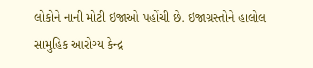લોકોને નાની મોટી ઇજાઓ પહોંચી છે. ઇજાગ્રસ્તોને હાલોલ સામુહિક આરોગ્ય કેન્દ્ર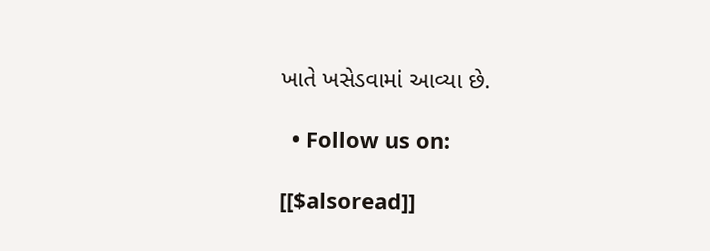ખાતે ખસેડવામાં આવ્યા છે.

  • Follow us on:

[[$alsoread]]